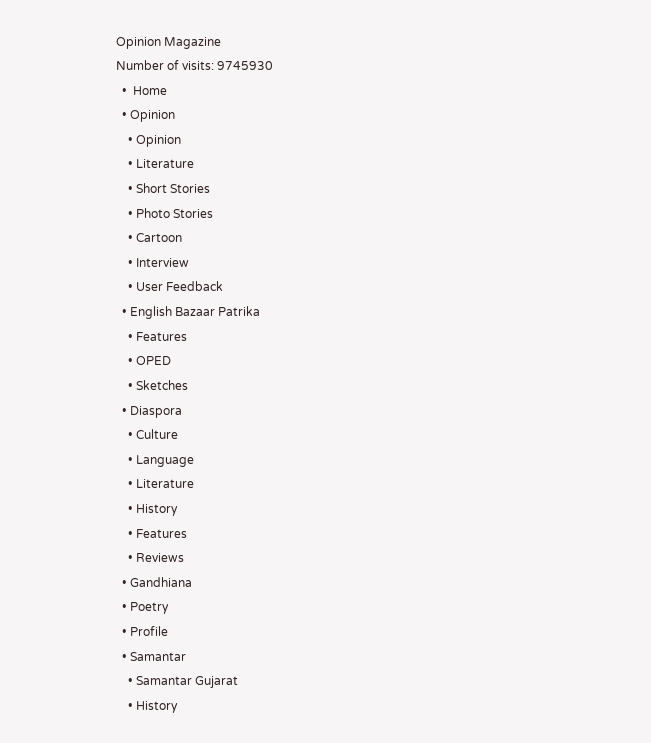Opinion Magazine
Number of visits: 9745930
  •  Home
  • Opinion
    • Opinion
    • Literature
    • Short Stories
    • Photo Stories
    • Cartoon
    • Interview
    • User Feedback
  • English Bazaar Patrika
    • Features
    • OPED
    • Sketches
  • Diaspora
    • Culture
    • Language
    • Literature
    • History
    • Features
    • Reviews
  • Gandhiana
  • Poetry
  • Profile
  • Samantar
    • Samantar Gujarat
    • History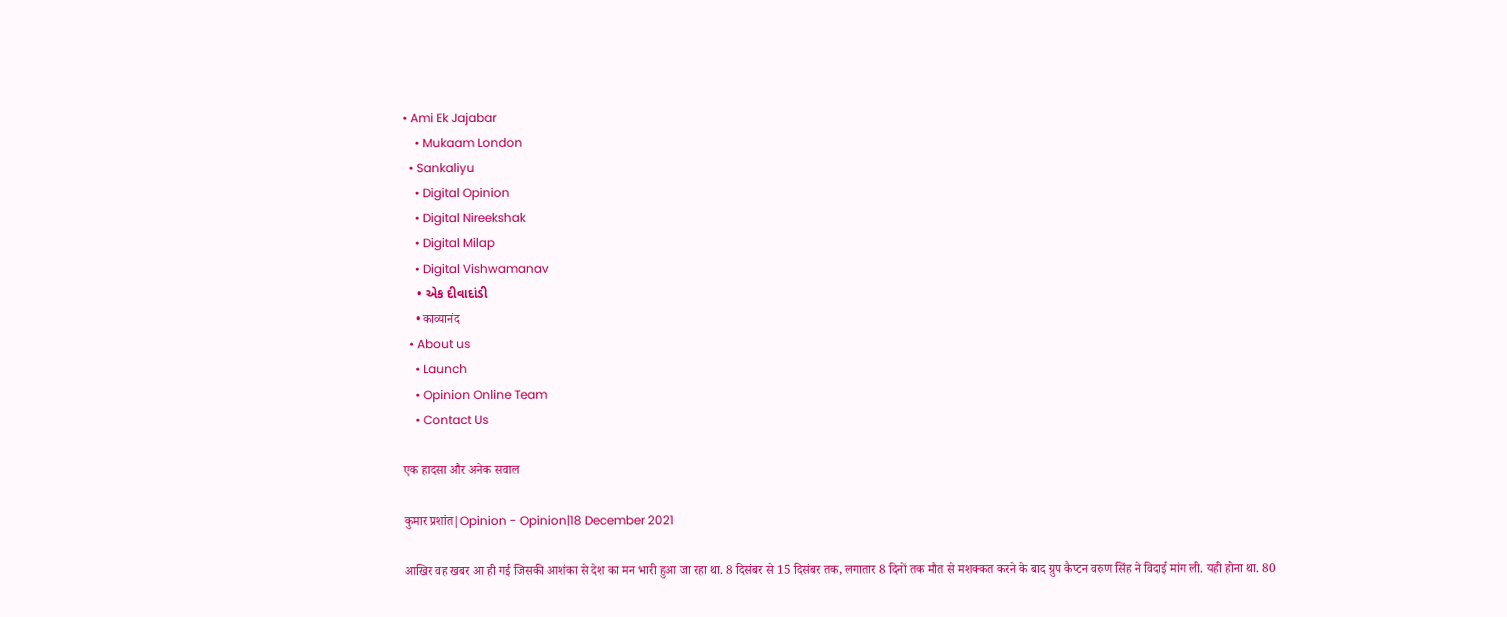• Ami Ek Jajabar
    • Mukaam London
  • Sankaliyu
    • Digital Opinion
    • Digital Nireekshak
    • Digital Milap
    • Digital Vishwamanav
    • એક દીવાદાંડી
    • काव्यानंद
  • About us
    • Launch
    • Opinion Online Team
    • Contact Us

एक हादसा और अनेक सवाल

कुमार प्रशांत|Opinion - Opinion|18 December 2021

आखिर वह खबर आ ही गई जिसकी आशंका से देश का मन भारी हुआ जा रहा था. 8 दिसंबर से 15 दिसंबर तक, लगातार 8 दिनों तक मौत से मशक्कत करने के बाद ग्रुप कैप्टन वरुण सिंह ने विदाई मांग ली. यही होना था. 80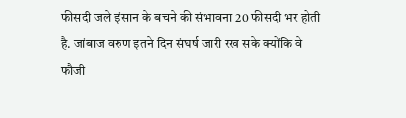फीसदी जले इंसान के बचने की संभावना 20 फीसदी भर होती है. जांबाज वरुण इतने दिन संघर्ष जारी रख सके क्योंकि वे फौजी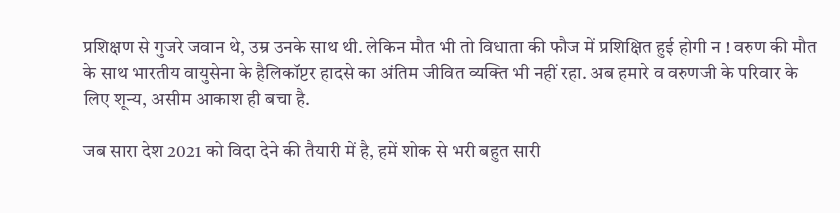प्रशिक्षण से गुजरे जवान थे, उम्र उनके साथ थी. लेकिन मौत भी तो विधाता की फौज में प्रशिक्षित हुई होगी न ! वरुण की मौत के साथ भारतीय वायुसेना के हैलिकॉप्टर हादसे का अंतिम जीवित व्यक्ति भी नहीं रहा. अब हमारे व वरुणजी के परिवार के लिए शून्य, असीम आकाश ही बचा है.

जब सारा देश 2021 को विदा देने की तैयारी में है, हमें शोक से भरी बहुत सारी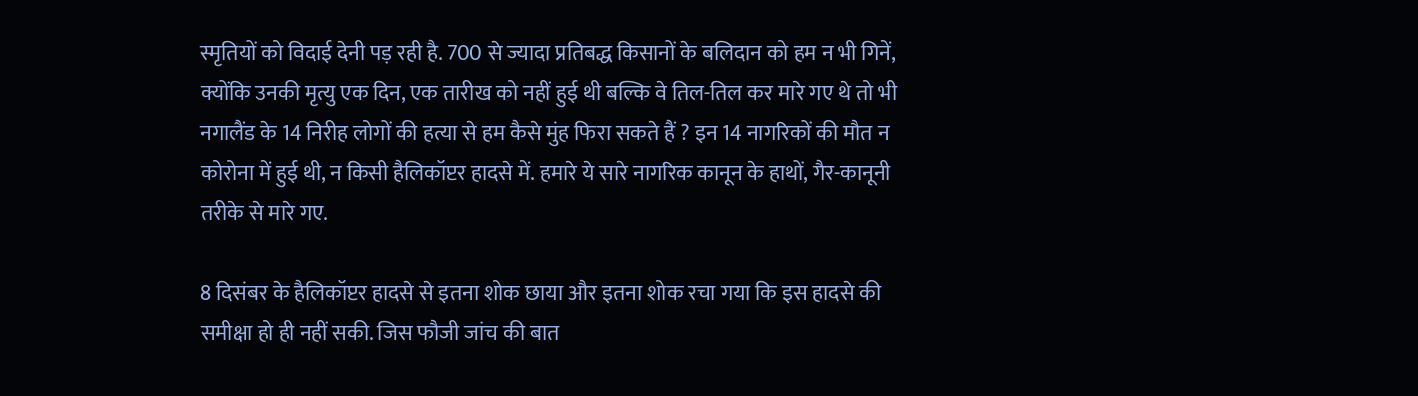स्मृतियों को विदाई देनी पड़ रही है. 700 से ज्यादा प्रतिबद्ध किसानों के बलिदान को हम न भी गिनें, क्योंकि उनकी मृत्यु एक दिन, एक तारीख को नहीं हुई थी बल्कि वे तिल-तिल कर मारे गए थे तो भी नगालैंड के 14 निरीह लोगों की हत्या से हम कैसे मुंह फिरा सकते हैं ? इन 14 नागरिकों की मौत न कोरोना में हुई थी, न किसी हैलिकॉप्टर हादसे में. हमारे ये सारे नागरिक कानून के हाथों, गैर-कानूनी तरीके से मारे गए.

8 दिसंबर के हैलिकॉप्टर हादसे से इतना शोक छाया और इतना शोक रचा गया कि इस हादसे की समीक्षा हो ही नहीं सकी. जिस फौजी जांच की बात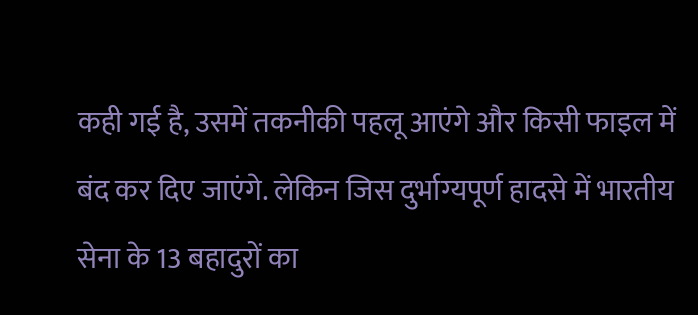कही गई है, उसमें तकनीकी पहलू आएंगे और किसी फाइल में बंद कर दिए जाएंगे. लेकिन जिस दुर्भाग्यपूर्ण हादसे में भारतीय सेना के 13 बहादुरों का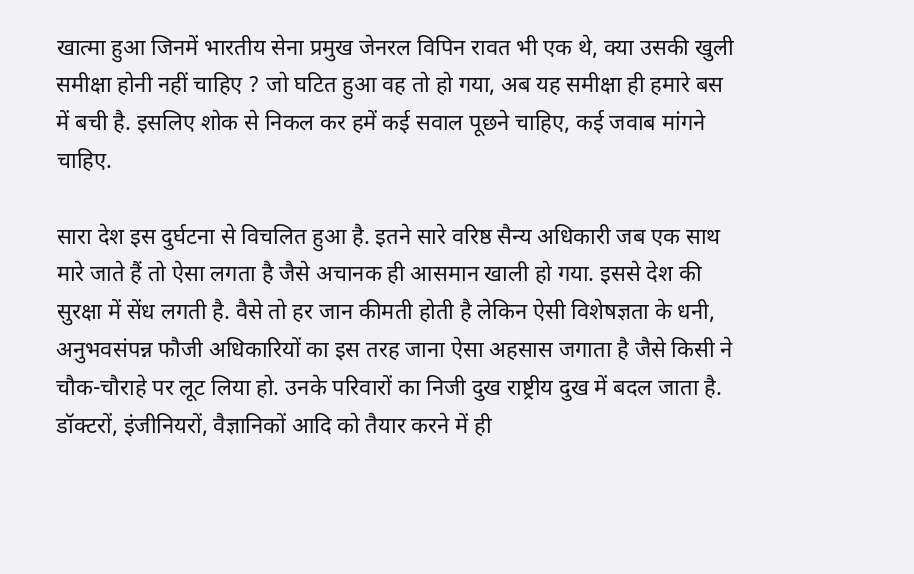खात्मा हुआ जिनमें भारतीय सेना प्रमुख जेनरल विपिन रावत भी एक थे, क्या उसकी खुली समीक्षा होनी नहीं चाहिए ? जो घटित हुआ वह तो हो गया, अब यह समीक्षा ही हमारे बस में बची है. इसलिए शोक से निकल कर हमें कई सवाल पूछने चाहिए, कई जवाब मांगने चाहिए.

सारा देश इस दुर्घटना से विचलित हुआ है. इतने सारे वरिष्ठ सैन्य अधिकारी जब एक साथ मारे जाते हैं तो ऐसा लगता है जैसे अचानक ही आसमान खाली हो गया. इससे देश की सुरक्षा में सेंध लगती है. वैसे तो हर जान कीमती होती है लेकिन ऐसी विशेषज्ञता के धनी, अनुभवसंपन्न फौजी अधिकारियों का इस तरह जाना ऐसा अहसास जगाता है जैसे किसी ने चौक-चौराहे पर लूट लिया हो. उनके परिवारों का निजी दुख राष्ट्रीय दुख में बदल जाता है. डॉक्टरों, इंजीनियरों, वैज्ञानिकों आदि को तैयार करने में ही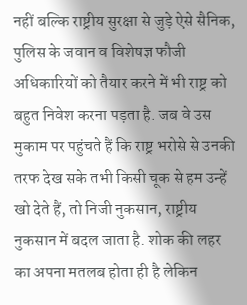नहीं बल्कि राष्ट्रीय सुरक्षा से जुड़े ऐसे सैनिक, पुलिस के जवान व विशेषज्ञ फौजी अधिकारियों को तैयार करने में भी राष्ट्र को बहुत निवेश करना पड़ता है. जब वे उस मुकाम पर पहुंचते हैं कि राष्ट्र भरोसे से उनकी तरफ देख सके तभी किसी चूक से हम उन्हें खो देते हैं, तो निजी नुकसान, राष्ट्रीय नुकसान में बदल जाता है. शोक की लहर का अपना मतलब होता ही है लेकिन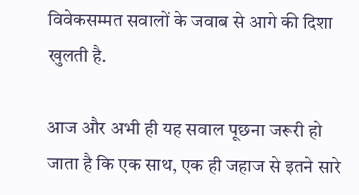विवेकसम्मत सवालों के जवाब से आगे की दिशा खुलती है.

आज और अभी ही यह सवाल पूछना जरूरी हो जाता है कि एक साथ, एक ही जहाज से इतने सारे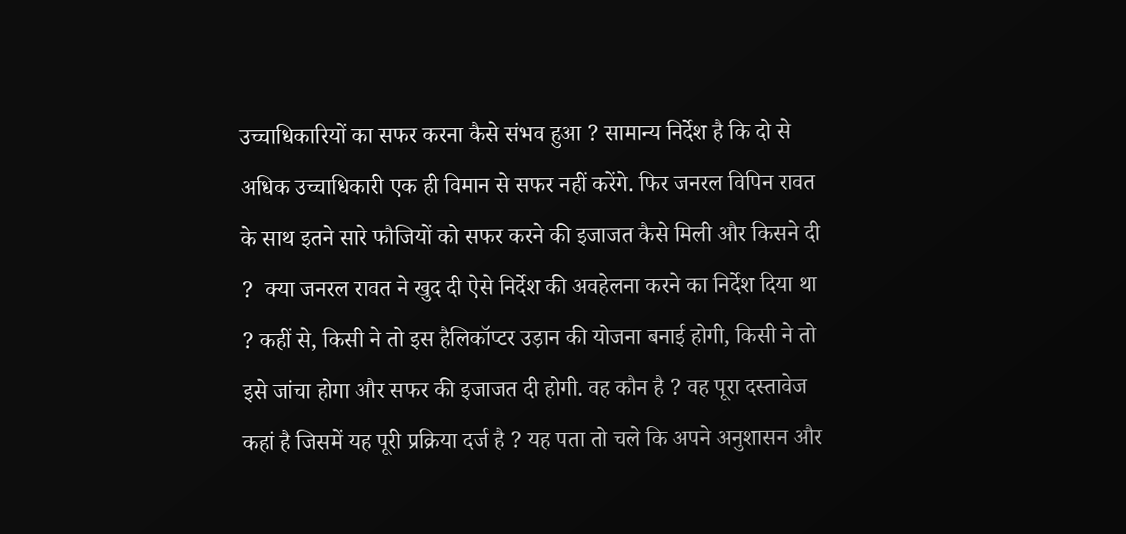उच्चाधिकारियों का सफर करना कैसे संभव हुआ ? सामान्य निर्देश है कि दो से अधिक उच्चाधिकारी एक ही विमान से सफर नहीं करेंगे. फिर जनरल विपिन रावत के साथ इतने सारे फौजियों को सफर करने की इजाजत कैसे मिली और किसने दी ?  क्या जनरल रावत ने खुद दी ऐसे निर्देश की अवहेलना करने का निर्देश दिया था ? कहीं से, किसी ने तो इस हैलिकॉप्टर उड़ान की योजना बनाई होगी, किसी ने तो इसे जांचा होगा और सफर की इजाजत दी होगी. वह कौन है ? वह पूरा दस्तावेज कहां है जिसमें यह पूरी प्रक्रिया दर्ज है ? यह पता तो चले कि अपने अनुशासन और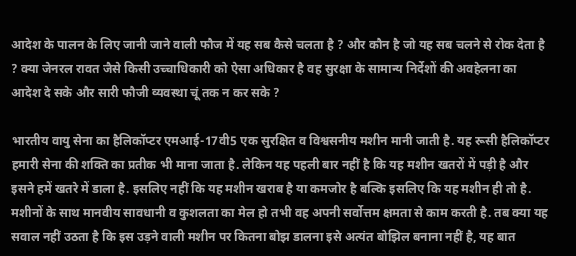आदेश के पालन के लिए जानी जाने वाली फौज में यह सब कैसे चलता है ? और कौन है जो यह सब चलने से रोक देता है ? क्या जेनरल रावत जैसे किसी उच्चाधिकारी को ऐसा अधिकार है वह सुरक्षा के सामान्य निर्देशों की अवहेलना का आदेश दे सके और सारी फौजी व्यवस्था चूं तक न कर सके ?

भारतीय वायु सेना का हैलिकॉप्टर एमआई-17वी5 एक सुरक्षित व विश्वसनीय मशीन मानी जाती है. यह रूसी हैलिकॉप्टर हमारी सेना की शक्ति का प्रतीक भी माना जाता है. लेकिन यह पहली बार नहीं है कि यह मशीन खतरों में पड़ी है और इसने हमें खतरे में डाला है. इसलिए नहीं कि यह मशीन खराब है या कमजोर है बल्कि इसलिए कि यह मशीन ही तो है. मशीनों के साथ मानवीय सावधानी व कुशलता का मेल हो तभी वह अपनी सर्वोत्तम क्षमता से काम करती है. तब क्या यह सवाल नहीं उठता है कि इस उड़ने वाली मशीन पर कितना बोझ डालना इसे अत्यंत बोझिल बनाना नहीं है, यह बात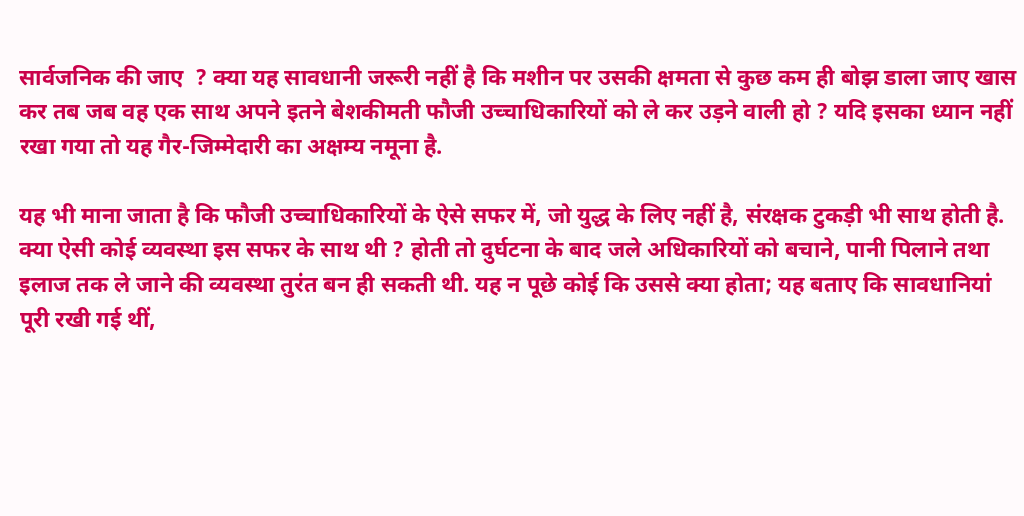सार्वजनिक की जाए  ? क्या यह सावधानी जरूरी नहीं है कि मशीन पर उसकी क्षमता से कुछ कम ही बोझ डाला जाए खास कर तब जब वह एक साथ अपने इतने बेशकीमती फौजी उच्चाधिकारियों को ले कर उड़ने वाली हो ? यदि इसका ध्यान नहीं रखा गया तो यह गैर-जिम्मेदारी का अक्षम्य नमूना है.

यह भी माना जाता है कि फौजी उच्चाधिकारियों के ऐसे सफर में, जो युद्ध के लिए नहीं है, संरक्षक टुकड़ी भी साथ होती है. क्या ऐसी कोई व्यवस्था इस सफर के साथ थी ? होती तो दुर्घटना के बाद जले अधिकारियों को बचाने, पानी पिलाने तथा इलाज तक ले जाने की व्यवस्था तुरंत बन ही सकती थी. यह न पूछे कोई कि उससे क्या होता; यह बताए कि सावधानियां पूरी रखी गई थीं,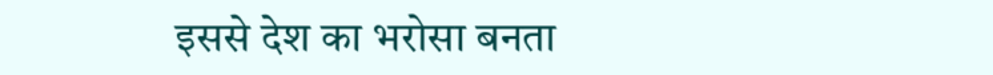इससे देश का भरोसा बनता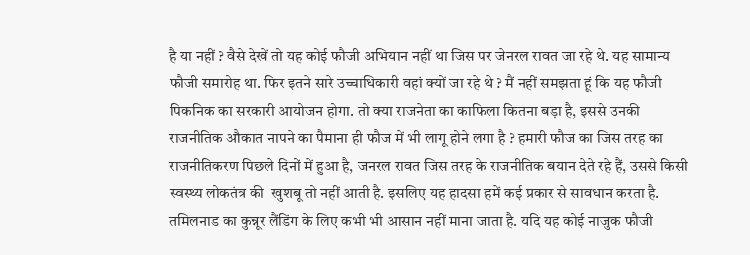है या नहीं ? वैसे देखें तो यह कोई फौजी अभियान नहीं था जिस पर जेनरल रावत जा रहे थे. यह सामान्य फौजी समारोह था. फिर इतने सारे उच्चाधिकारी वहां क्यों जा रहे थे ? मैं नहीं समझता हूं कि यह फौजी पिकनिक का सरकारी आयोजन होगा. तो क्या राजनेता का काफिला कितना बड़ा है, इससे उनकी राजनीतिक औकात नापने का पैमाना ही फौज में भी लागू होने लगा है ? हमारी फौज का जिस तरह का राजनीतिकरण पिछले दिनों में हुआ है, जनरल रावत जिस तरह के राजनीतिक बयान देते रहे हैं, उससे किसी स्वस्थ्य लोकतंत्र की  खुशबू तो नहीं आती है. इसलिए यह हादसा हमें कई प्रकार से सावधान करता है. तमिलनाड का कुन्नूर लैंडिंग के लिए कभी भी आसान नहीं माना जाता है. यदि यह कोई नाजुक फौजी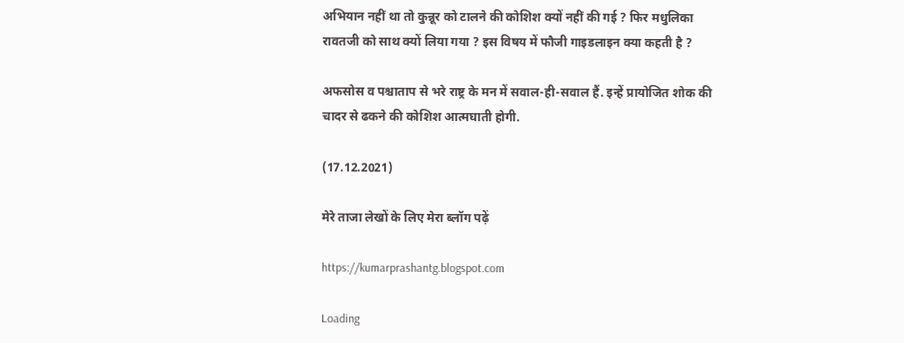अभियान नहीं था तो कुन्नूर को टालने की कोशिश क्यों नहीं की गई ? फिर मधुलिका रावतजी को साथ क्यों लिया गया ? इस विषय में फौजी गाइडलाइन क्या कहती है ?

अफसोस व पश्चाताप से भरे राष्ट्र के मन में सवाल-ही-सवाल हैं. इन्हें प्रायोजित शोक की चादर से ढकने की कोशिश आत्मघाती होगी.

(17.12.2021)

मेरे ताजा लेखों के लिए मेरा ब्लॉग पढ़ें

https://kumarprashantg.blogspot.com

Loading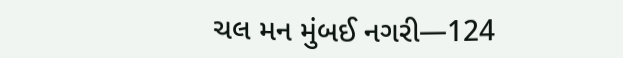ચલ મન મુંબઈ નગરી—124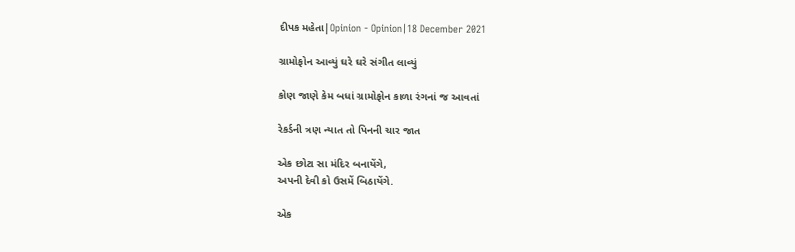દીપક મહેતા|Opinion - Opinion|18 December 2021

ગ્રામોફોન આવ્યું ઘરે ઘરે સંગીત લાવ્યું

કોણ જાણે કેમ બધાં ગ્રામોફોન કાળા રંગનાં જ આવતાં

રેકર્ડની ત્રણ ન્યાત તો પિનની ચાર જાત

એક છોટા સા મંદિર બનાયેંગે,
અપની દેવી કો ઉસમેં બિઠાયેંગે.

એક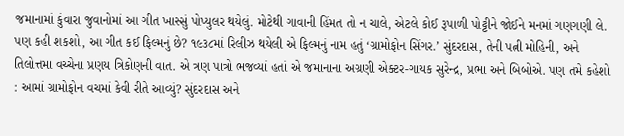જમાનામાં કુંવારા જુવાનોમાં આ ગીત ખાસ્સું પોપ્યુલર થયેલું. મોટેથી ગાવાની હિંમત તો ન ચાલે, એટલે કોઈ રૂપાળી પોટ્ટીને જોઈને મનમાં ગણગણી લે. પણ કહી શકશો, આ ગીત કઈ ફિલ્મનું છે? ૧૯૩૮માં રિલીઝ થયેલી એ ફિલ્મનું નામ હતું ‘ગ્રામોફોન સિંગર.’ સુંદરદાસ, તેની પત્ની મોહિની, અને તિલોત્તમા વચ્ચેના પ્રણય ત્રિકોણની વાત. એ ત્રણ પાત્રો ભજવ્યાં હતાં એ જમાનાના અગ્રણી એક્ટર-ગાયક સુરેન્દ્ર, પ્રભા અને બિબોએ. પણ તમે કહેશો : આમાં ગ્રામોફોન વચમાં કેવી રીતે આવ્યું? સુંદરદાસ અને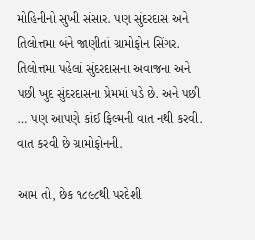મોહિનીનો સુખી સંસાર. પણ સુંદરદાસ અને તિલોત્તમા બંને જાણીતાં ગ્રામોફોન સિંગર. તિલોત્તમા પહેલાં સુંદરદાસના અવાજના અને પછી ખુદ સુંદરદાસના પ્રેમમાં પડે છે. અને પછી … પણ આપણે કાંઈ ફિલ્મની વાત નથી કરવી. વાત કરવી છે ગ્રામોફોનની.

આમ તો, છેક ૧૮૯૮થી પરદેશી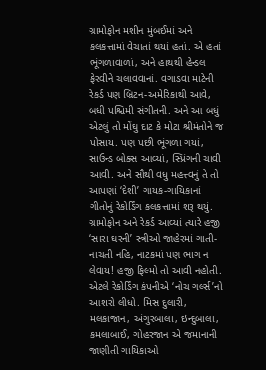ગ્રામોફોન મશીન મુંબઈમાં અને કલકત્તામાં વેચાતાં થયાં હતાં. એ હતાં ભૂંગળાવાળાં, અને હાથથી હેન્ડલ ફેરવીને ચલાવવાનાં. વગાડવા માટેની રેકર્ડ પણ બ્રિટન-અમેરિકાથી આવે, બધી પશ્ચિમી સંગીતની. અને આ બધું એટલું તો મોંઘુ દાટ કે મોટા શ્રીમંતોને જ પોસાય. પણ પછી ભૂંગળા ગયાં, સાઉન્ડ બોક્સ આવ્યાં, સ્પ્રિંગની ચાવી આવી. અને સૌથી વધુ મહત્ત્વનું તે તો આપણાં ‘દેશી’ ગાયક-ગાયિકાનાં ગીતોનું રેકોર્ડિંગ કલકત્તામાં શરૂ થયું. ગ્રામોફોન અને રેકર્ડ આવ્યાં ત્યારે હજી ‘સારા ઘરની’ સ્ત્રીઓ જાહેરમાં ગાતી-નાચતી નહિ, નાટકમાં પણ ભાગ ન લેવાય! હજી ફિલ્મો તો આવી નહોતી. એટલે રેકોર્ડિંગ કંપનીએ ‘નોચ ગર્લ્સ’નો આશરો લીધો. મિસ દુલારી, મલકાજાન, અંગુરબાલા, ઇન્દુબાલા, કમલાબાઈ, ગોહરજાન એ જમાનાની જાણીતી ગાયિકાઓ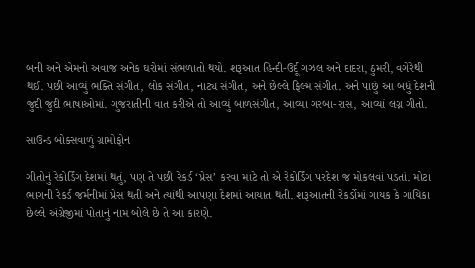બની અને એમનો અવાજ અનેક ઘરોમાં સંભળાતો થયો. શરૂઆત હિન્દી-ઉર્દૂ ગઝલ અને દાદરા, ઠુમરી, વગેરેથી થઈ. પછી આવ્યું ભક્તિ સંગીત, લોક સંગીત, નાટ્ય સંગીત, અને છેલ્લે ફિલ્મ સંગીત. અને પાછું આ બધું દેશની જુદી જુદી ભાષાઓમાં. ગુજરાતીની વાત કરીએ તો આવ્યું બાળસંગીત, આવ્યા ગરબા-રાસ, આવ્યાં લગ્ન ગીતો.

સાઉન્ડ બોક્સવાળું ગ્રામોફોન

ગીતોનું રેકોર્ડિંગ દેશમાં થતું, પણ તે પછી રેકર્ડ ‘પ્રેસ’ કરવા માટે તો એ રેકોર્ડિંગ પરદેશ જ મોકલવાં પડતાં. મોટા ભાગની રેકર્ડ જર્મનીમાં પ્રેસ થતી અને ત્યાંથી આપણા દેશમાં આયાત થતી. શરૂઆતની રેકર્ડોમાં ગાયક કે ગાયિકા છેલ્લે અંગ્રેજીમાં પોતાનું નામ બોલે છે તે આ કારણે.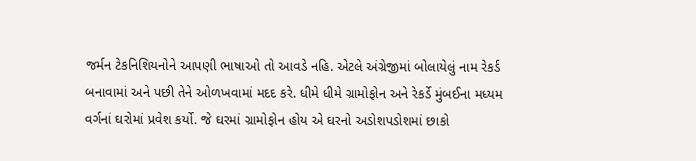જર્મન ટેકનિશિયનોને આપણી ભાષાઓ તો આવડે નહિ. એટલે અંગ્રેજીમાં બોલાયેલું નામ રેકર્ડ બનાવામાં અને પછી તેને ઓળખવામાં મદદ કરે. ધીમે ધીમે ગ્રામોફોન અને રેકર્ડે મુંબઈના મધ્યમ વર્ગનાં ઘરોમાં પ્રવેશ કર્યો. જે ઘરમાં ગ્રામોફોન હોય એ ઘરનો અડોશપડોશમાં છાકો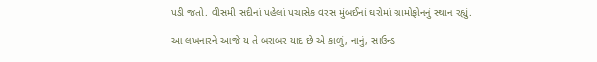પડી જતો. વીસમી સદીનાં પહેલાં પચાસેક વરસ મુંબઈનાં ઘરોમાં ગ્રામોફોનનું સ્થાન રહ્યું.

આ લખનારને આજે ય તે બરાબર યાદ છે એ કાળું, નાનું, સાઉન્ડ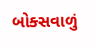બોક્સવાળું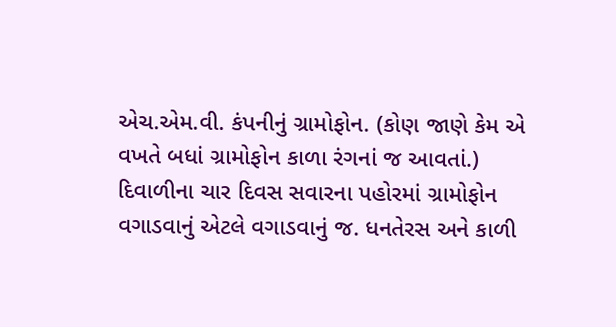એચ.એમ.વી. કંપનીનું ગ્રામોફોન. (કોણ જાણે કેમ એ વખતે બધાં ગ્રામોફોન કાળા રંગનાં જ આવતાં.) દિવાળીના ચાર દિવસ સવારના પહોરમાં ગ્રામોફોન વગાડવાનું એટલે વગાડવાનું જ. ધનતેરસ અને કાળી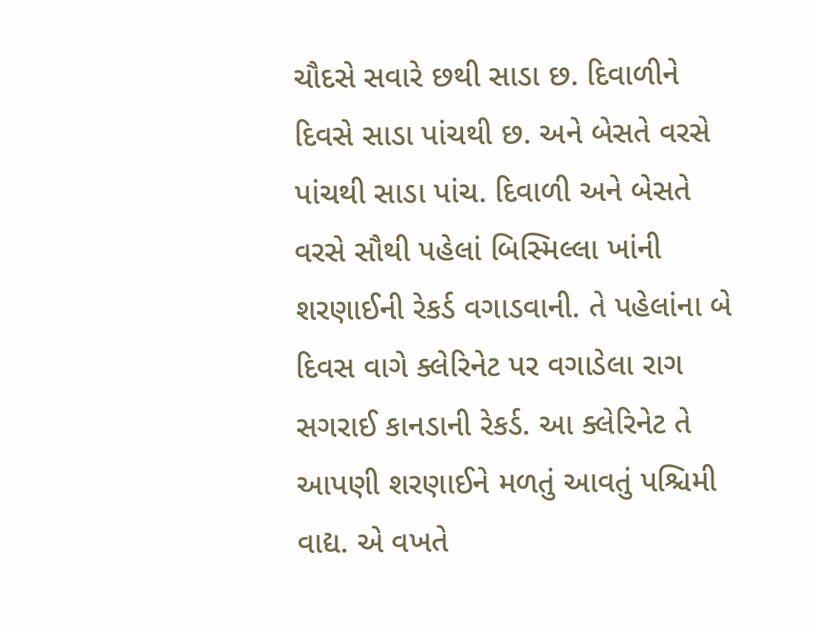ચૌદસે સવારે છથી સાડા છ. દિવાળીને દિવસે સાડા પાંચથી છ. અને બેસતે વરસે પાંચથી સાડા પાંચ. દિવાળી અને બેસતે વરસે સૌથી પહેલાં બિસ્મિલ્લા ખાંની શરણાઈની રેકર્ડ વગાડવાની. તે પહેલાંના બે દિવસ વાગે ક્લેરિનેટ પર વગાડેલા રાગ સગરાઈ કાનડાની રેકર્ડ. આ ક્લેરિનેટ તે આપણી શરણાઈને મળતું આવતું પશ્ચિમી વાદ્ય. એ વખતે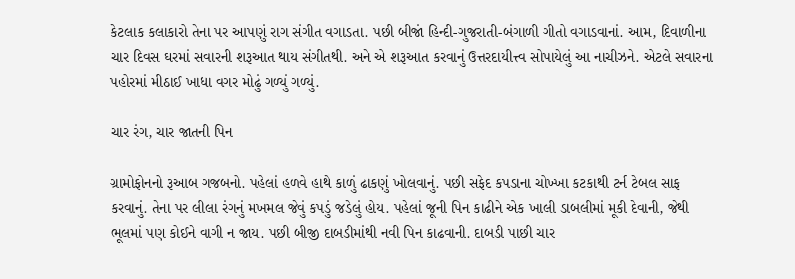કેટલાક કલાકારો તેના પર આપણું રાગ સંગીત વગાડતા. પછી બીજાં હિન્દી-ગુજરાતી-બંગાળી ગીતો વગાડવાનાં. આમ, દિવાળીના ચાર દિવસ ઘરમાં સવારની શરૂઆત થાય સંગીતથી. અને એ શરૂઆત કરવાનું ઉત્તરદાયીત્ત્વ સોપાયેલું આ નાચીઝને. એટલે સવારના પહોરમાં મીઠાઈ ખાધા વગર મોઢું ગળ્યું ગળ્યું.

ચાર રંગ, ચાર જાતની પિન

ગ્રામોફોનનો રૂઆબ ગજબનો. પહેલાં હળવે હાથે કાળું ઢાકણું ખોલવાનું. પછી સફેદ કપડાના ચોખ્ખા કટકાથી ટર્ન ટેબલ સાફ કરવાનું. તેના પર લીલા રંગનું મખમલ જેવું કપડું જડેલું હોય. પહેલાં જૂની પિન કાઢીને એક ખાલી ડાબલીમાં મૂકી દેવાની, જેથી ભૂલમાં પણ કોઈને વાગી ન જાય. પછી બીજી દાબડીમાંથી નવી પિન કાઢવાની. દાબડી પાછી ચાર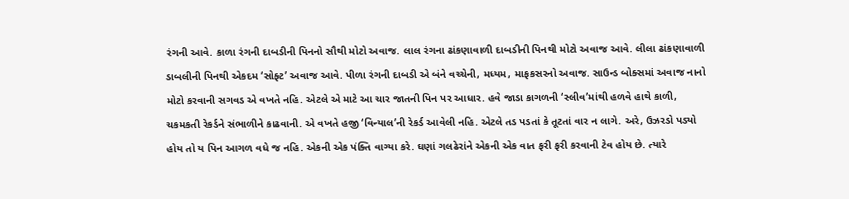રંગની આવે. કાળા રંગની દાબડીની પિનનો સૌથી મોટો અવાજ. લાલ રંગના ઢાંકણાવાળી દાબડીની પિનથી મોટો અવાજ આવે. લીલા ઢાંકણાવાળી ડાબલીની પિનથી એકદમ ‘સોફ્ટ’ અવાજ આવે. પીળા રંગની દાબડી એ બંને વચ્ચેની, મધ્યમ, માફકસરનો અવાજ. સાઉન્ડ બોક્સમાં અવાજ નાનો મોટો કરવાની સગવડ એ વખતે નહિ. એટલે એ માટે આ ચાર જાતની પિન પર આધાર. હવે જાડા કાગળની ‘સ્લીવ’માંથી હળવે હાથે કાળી, ચકમકતી રેકર્ડને સંભાળીને કાઢવાની. એ વખતે હજી ‘વિન્યાલ’ની રેકર્ડ આવેલી નહિ. એટલે તડ પડતાં કે તૂટતાં વાર ન લાગે. અરે, ઉઝરડો પડ્યો હોય તો ય પિન આગળ વધે જ નહિ. એકની એક પંક્તિ વાગ્યા કરે. ઘણાં ગલઢેરાંને એકની એક વાત ફરી ફરી કરવાની ટેવ હોય છે. ત્યારે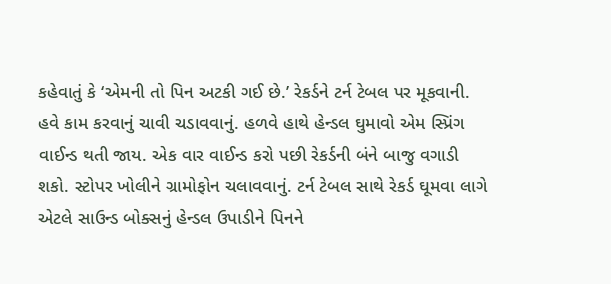કહેવાતું કે ‘એમની તો પિન અટકી ગઈ છે.’ રેકર્ડને ટર્ન ટેબલ પર મૂકવાની. હવે કામ કરવાનું ચાવી ચડાવવાનું. હળવે હાથે હેન્ડલ ઘુમાવો એમ સ્પ્રિંગ વાઈન્ડ થતી જાય. એક વાર વાઈન્ડ કરો પછી રેકર્ડની બંને બાજુ વગાડી શકો. સ્ટોપર ખોલીને ગ્રામોફોન ચલાવવાનું. ટર્ન ટેબલ સાથે રેકર્ડ ઘૂમવા લાગે એટલે સાઉન્ડ બોક્સનું હેન્ડલ ઉપાડીને પિનને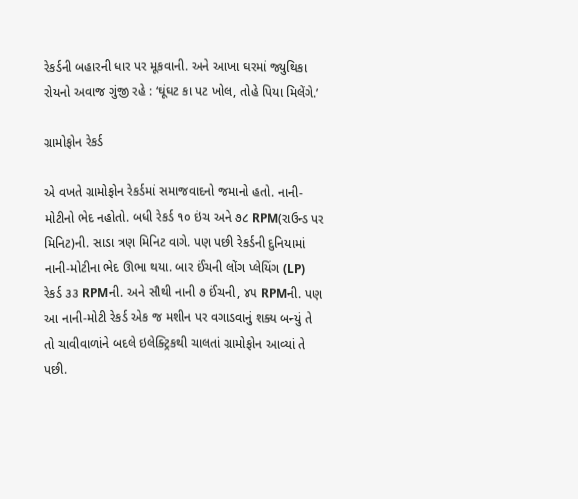રેકર્ડની બહારની ધાર પર મૂકવાની. અને આખા ઘરમાં જ્યુથિકા રોયનો અવાજ ગુંજી રહે : ‘ઘૂંઘટ કા પટ ખોલ, તોહે પિયા મિલેંગે.’

ગ્રામોફોન રેકર્ડ

એ વખતે ગ્રામોફોન રેકર્ડમાં સમાજવાદનો જમાનો હતો. નાની-મોટીનો ભેદ નહોતો. બધી રેકર્ડ ૧૦ ઇંચ અને ૭૮ RPM(રાઉન્ડ પર મિનિટ)ની. સાડા ત્રણ મિનિટ વાગે. પણ પછી રેકર્ડની દુનિયામાં નાની-મોટીના ભેદ ઊભા થયા. બાર ઈંચની લોંગ પ્લેયિંગ (LP) રેકર્ડ ૩૩ RPMની. અને સૌથી નાની ૭ ઈંચની, ૪૫ RPMની. પણ આ નાની-મોટી રેકર્ડ એક જ મશીન પર વગાડવાનું શક્ય બન્યું તે તો ચાવીવાળાંને બદલે ઇલેક્ટ્રિકથી ચાલતાં ગ્રામોફોન આવ્યાં તે પછી.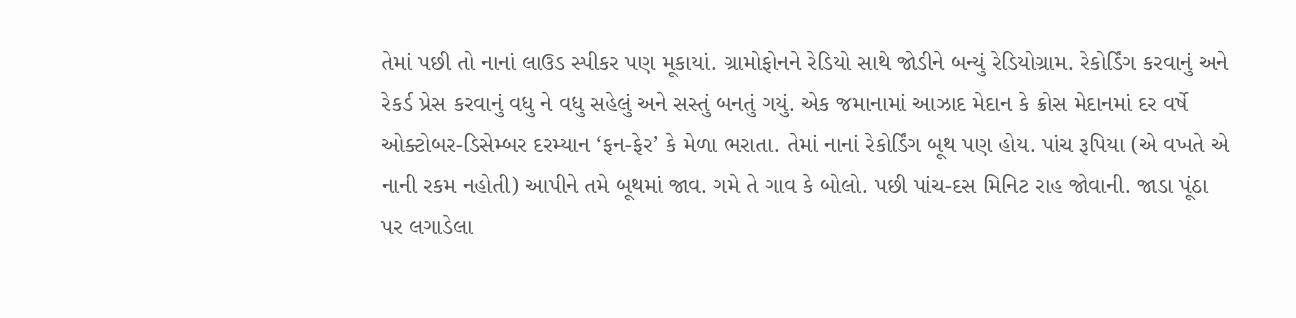તેમાં પછી તો નાનાં લાઉડ સ્પીકર પણ મૂકાયાં. ગ્રામોફોનને રેડિયો સાથે જોડીને બન્યું રેડિયોગ્રામ. રેકોર્ડિંગ કરવાનું અને રેકર્ડ પ્રેસ કરવાનું વધુ ને વધુ સહેલું અને સસ્તું બનતું ગયું. એક જમાનામાં આઝાદ મેદાન કે ક્રોસ મેદાનમાં દર વર્ષે ઓક્ટોબર-ડિસેમ્બર દરમ્યાન ‘ફન-ફેર’ કે મેળા ભરાતા. તેમાં નાનાં રેકોર્ડિંગ બૂથ પણ હોય. પાંચ રૂપિયા (એ વખતે એ નાની રકમ નહોતી) આપીને તમે બૂથમાં જાવ. ગમે તે ગાવ કે બોલો. પછી પાંચ-દસ મિનિટ રાહ જોવાની. જાડા પૂંઠા પર લગાડેલા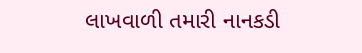લાખવાળી તમારી નાનકડી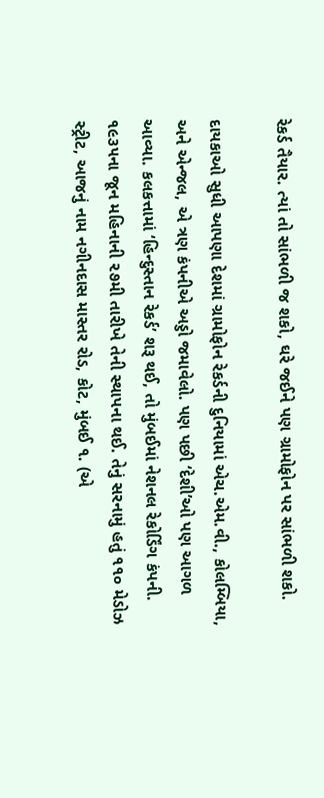રેકર્ડ તૈયાર. ત્યાં તો સાંભળી જ શકો, ઘરે જઈને પણ ગ્રામોફોન પર સાંભળી શકો.

દાયકાઓ સુધી આપણા દેશમાં ગ્રામોફોન રેકર્ડની દુનિયામાં એચ.એમ.વી., કોલમ્બિયા, અને એન્જલ, એ ત્રણ કંપનીએ અડ્ડો જમાવેલો. પણ પછી ‘દેશી’ઓ પણ આગળ આવ્યા. કલકત્તામાં ‘હિન્દુસ્તાન રેકર્ડ’ શરૂ થઈ, તો મુંબઈમાં નેશનલ રેકોર્ડિંગ કંપની. ૧૯૩૫ના જૂન મહિનાની ૨૭મી તારીખે તેની સ્થાપના થઈ. તેનું સરનામું હતું ૧૧૦ મેડોઝ સ્ટ્રીટ, આજનું નામ નગીનદાસ માસ્તર રોડ, કોટ, મુંબઈ ૧. (એ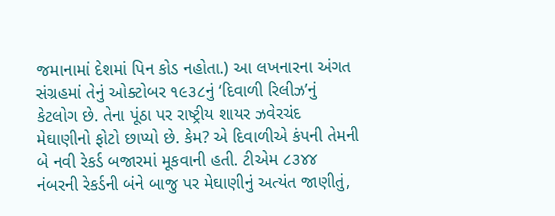જમાનામાં દેશમાં પિન કોડ નહોતા.) આ લખનારના અંગત સંગ્રહમાં તેનું ઓક્ટોબર ૧૯૩૮નું ‘દિવાળી રિલીઝ’નું કેટલોગ છે. તેના પૂંઠા પર રાષ્ટ્રીય શાયર ઝવેરચંદ મેઘાણીનો ફોટો છાપ્યો છે. કેમ? એ દિવાળીએ કંપની તેમની બે નવી રેકર્ડ બજારમાં મૂકવાની હતી. ટીએમ ૮૩૪૪ નંબરની રેકર્ડની બંને બાજુ પર મેઘાણીનું અત્યંત જાણીતું,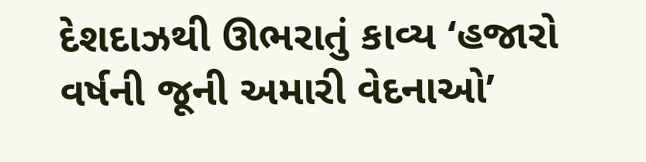દેશદાઝથી ઊભરાતું કાવ્ય ‘હજારો વર્ષની જૂની અમારી વેદનાઓ’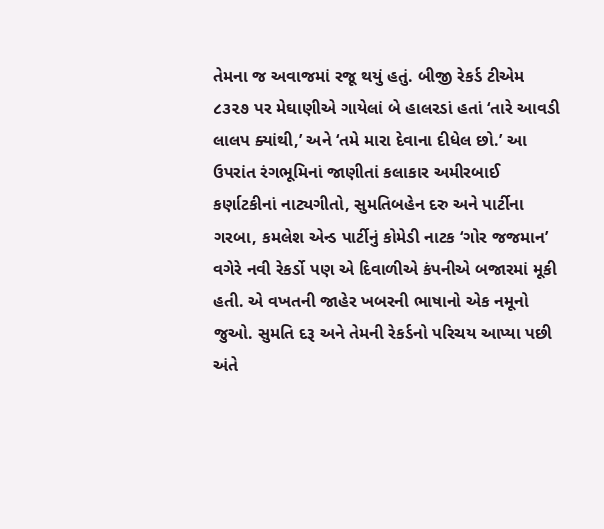તેમના જ અવાજમાં રજૂ થયું હતું. બીજી રેકર્ડ ટીએમ ૮૩૨૭ પર મેઘાણીએ ગાયેલાં બે હાલરડાં હતાં ‘તારે આવડી લાલપ ક્યાંથી,’ અને ‘તમે મારા દેવાના દીધેલ છો.’ આ ઉપરાંત રંગભૂમિનાં જાણીતાં કલાકાર અમીરબાઈ કર્ણાટકીનાં નાટ્યગીતો, સુમતિબહેન દરુ અને પાર્ટીના ગરબા, કમલેશ એન્ડ પાર્ટીનું કોમેડી નાટક ‘ગોર જજમાન’ વગેરે નવી રેકર્ડો પણ એ દિવાળીએ કંપનીએ બજારમાં મૂકી હતી. એ વખતની જાહેર ખબરની ભાષાનો એક નમૂનો જુઓ. સુમતિ દરૂ અને તેમની રેકર્ડનો પરિચય આપ્યા પછી અંતે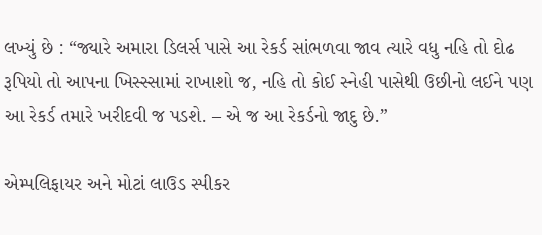લખ્યું છે : “જ્યારે અમારા ડિલર્સ પાસે આ રેકર્ડ સાંભળવા જાવ ત્યારે વધુ નહિ તો દોઢ રૂપિયો તો આપના ખિસ્સ્સામાં રાખાશો જ, નહિ તો કોઈ સ્નેહી પાસેથી ઉછીનો લઈને પણ આ રેકર્ડ તમારે ખરીદવી જ પડશે. – એ જ આ રેકર્ડનો જાદુ છે.”

એમ્પલિફાયર અને મોટાં લાઉડ સ્પીકર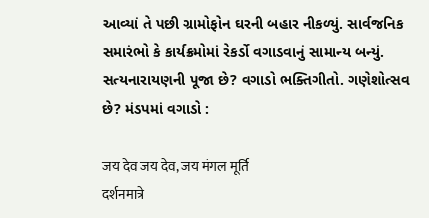આવ્યાં તે પછી ગ્રામોફોન ઘરની બહાર નીકળ્યું. સાર્વજનિક સમારંભો કે કાર્યક્રમોમાં રેકર્ડો વગાડવાનું સામાન્ય બન્યું. સત્યનારાયણની પૂજા છે? વગાડો ભક્તિગીતો. ગણેશોત્સવ છે? મંડપમાં વગાડો :

जय देव जय देव, जय मंगल मूर्ति
दर्शनमात्रे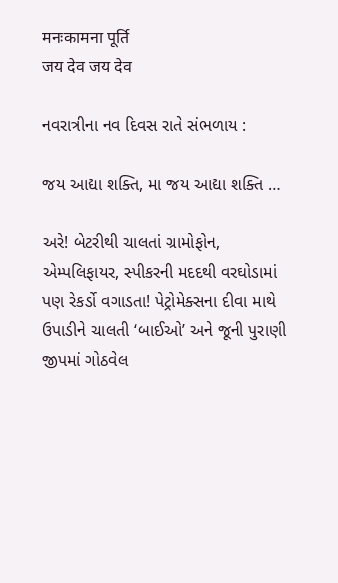मनःकामना पूर्ति
जय देव जय देव

નવરાત્રીના નવ દિવસ રાતે સંભળાય :

જય આદ્યા શક્તિ, મા જય આદ્યા શક્તિ …

અરે! બેટરીથી ચાલતાં ગ્રામોફોન, એમ્પલિફાયર, સ્પીકરની મદદથી વરઘોડામાં પણ રેકર્ડો વગાડતા! પેટ્રોમેક્સના દીવા માથે ઉપાડીને ચાલતી ‘બાઈઓ’ અને જૂની પુરાણી જીપમાં ગોઠવેલ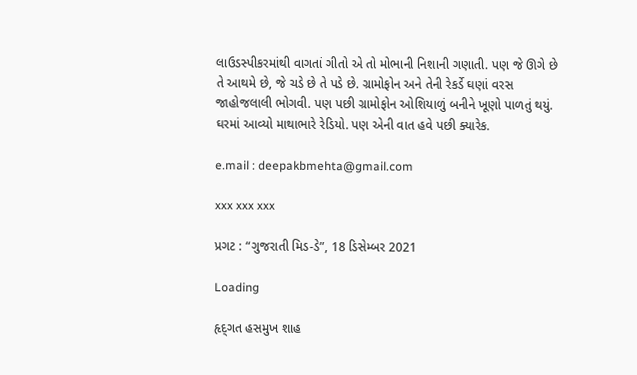લાઉડસ્પીકરમાંથી વાગતાં ગીતો એ તો મોભાની નિશાની ગણાતી. પણ જે ઊગે છે તે આથમે છે, જે ચડે છે તે પડે છે. ગ્રામોફોન અને તેની રેકર્ડે ઘણાં વરસ જાહોજલાલી ભોગવી. પણ પછી ગ્રામોફોન ઓશિયાળું બનીને ખૂણો પાળતું થયું. ઘરમાં આવ્યો માથાભારે રેડિયો. પણ એની વાત હવે પછી ક્યારેક.

e.mail : deepakbmehta@gmail.com

xxx xxx xxx

પ્રગટ : “ગુજરાતી મિડ-ડે”, 18 ડિસેમ્બર 2021

Loading

હૃદ્‌ગત હસમુખ શાહ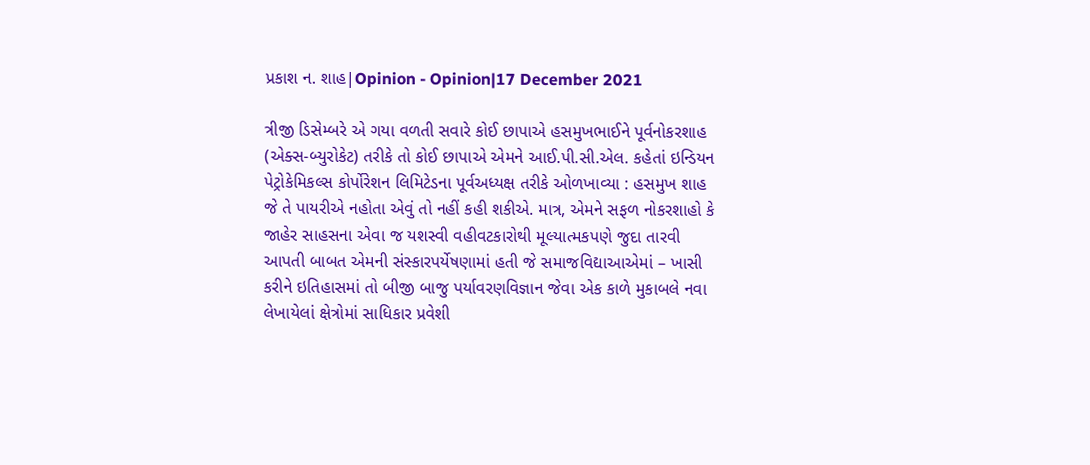પ્રકાશ ન. શાહ|Opinion - Opinion|17 December 2021

ત્રીજી ડિસેમ્બરે એ ગયા વળતી સવારે કોઈ છાપાએ હસમુખભાઈને પૂર્વનોકરશાહ (એક્સ-બ્યુરોકેટ) તરીકે તો કોઈ છાપાએ એમને આઈ.પી.સી.એલ. કહેતાં ઇન્ડિયન પેટ્રોકેમિકલ્સ કોર્પોરેશન લિમિટેડના પૂર્વઅધ્યક્ષ તરીકે ઓળખાવ્યા : હસમુખ શાહ જે તે પાયરીએ નહોતા એવું તો નહીં કહી શકીએ. માત્ર, એમને સફળ નોકરશાહો કે જાહેર સાહસના એવા જ યશસ્વી વહીવટકારોથી મૂલ્યાત્મકપણે જુદા તારવી આપતી બાબત એમની સંસ્કારપર્યેષણામાં હતી જે સમાજવિદ્યાઆએમાં – ખાસી કરીને ઇતિહાસમાં તો બીજી બાજુ પર્યાવરણવિજ્ઞાન જેવા એક કાળે મુકાબલે નવા લેખાયેલાં ક્ષેત્રોમાં સાધિકાર પ્રવેશી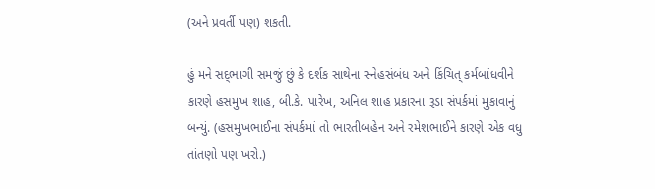(અને પ્રવર્તી પણ) શકતી.

હું મને સદ્‌ભાગી સમજું છું કે દર્શક સાથેના સ્નેહસંબંધ અને કિંચિત્‌ કર્મબાંધવીને કારણે હસમુખ શાહ, બી.કે. પારેખ, અનિલ શાહ પ્રકારના રૂડા સંપર્કમાં મુકાવાનું બન્યું. (હસમુખભાઈના સંપર્કમાં તો ભારતીબહેન અને રમેશભાઈને કારણે એક વધુ તાંતણો પણ ખરો.)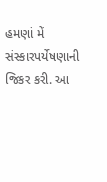હમણાં મેં સંસ્કારપર્યેષણાની જિકર કરી. આ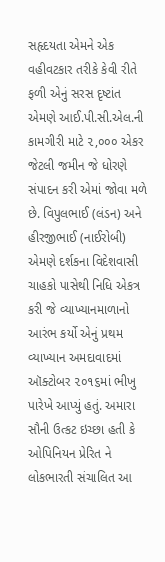સહૃદયતા એમને એક વહીવટકાર તરીકે કેવી રીતે ફળી એનું સરસ દૃષ્ટાંત એમણે આઈ.પી.સી.એલ.ની કામગીરી માટે ૨,૦૦૦ એકર જેટલી જમીન જે ધોરણે સંપાદન કરી એમાં જોવા મળે છે. વિપુલભાઈ (લંડન) અને હીરજીભાઈ (નાઈરોબી) એમણે દર્શકના વિદેશવાસી ચાહકો પાસેથી નિધિ એકત્ર કરી જે વ્યાખ્યાનમાળાનો આરંભ કર્યો એનું પ્રથમ વ્યાખ્યાન અમદાવાદમાં ઑક્ટોબર ૨૦૧૬માં ભીખુ પારેખે આપ્યું હતું. અમારા સૌની ઉત્કટ ઇચ્છા હતી કે ઓપિનિયન પ્રેરિત ને લોકભારતી સંચાલિત આ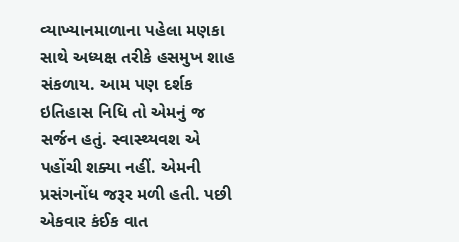વ્યાખ્યાનમાળાના પહેલા મણકા સાથે અધ્યક્ષ તરીકે હસમુખ શાહ સંકળાય. આમ પણ દર્શક ઇતિહાસ નિધિ તો એમનું જ સર્જન હતું. સ્વાસ્થ્યવશ એ પહોંચી શક્યા નહીં. એમની પ્રસંગનોંધ જરૂર મળી હતી. પછી એકવાર કંઈક વાત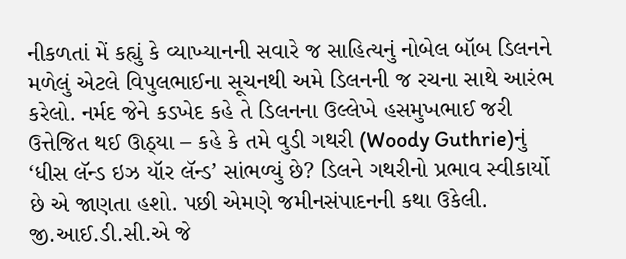નીકળતાં મેં કહ્યું કે વ્યાખ્યાનની સવારે જ સાહિત્યનું નોબેલ બૉબ ડિલનને મળેલું એટલે વિપુલભાઈના સૂચનથી અમે ડિલનની જ રચના સાથે આરંભ કરેલો. નર્મદ જેને કડખેદ કહે તે ડિલનના ઉલ્લેખે હસમુખભાઈ જરી ઉત્તેજિત થઈ ઊઠ્યા – કહે કે તમે વુડી ગથરી (Woody Guthrie)નું ‘ધીસ લૅન્ડ ઇઝ યૉર લૅન્ડ’ સાંભળ્યું છે? ડિલને ગથરીનો પ્રભાવ સ્વીકાર્યો છે એ જાણતા હશો. પછી એમણે જમીનસંપાદનની કથા ઉકેલી. જી.આઈ.ડી.સી.એ જે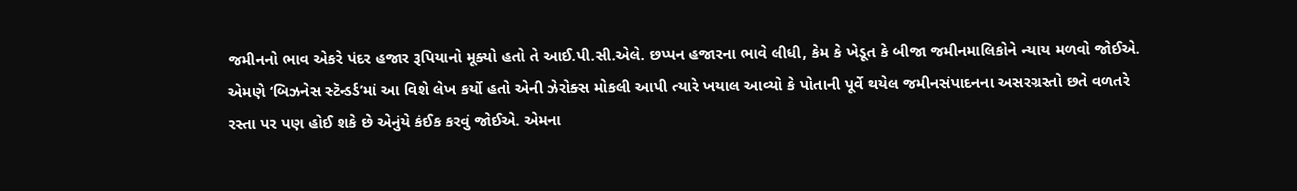જમીનનો ભાવ એકરે પંદર હજાર રૂપિયાનો મૂક્યો હતો તે આઈ.પી.સી.એલે. છપ્પન હજારના ભાવે લીધી, કેમ કે ખેડૂત કે બીજા જમીનમાલિકોને ન્યાય મળવો જોઈએ. એમણે ‘બિઝનેસ સ્ટૅન્ડર્ડ’માં આ વિશે લેખ કર્યો હતો એની ઝેરોક્સ મોકલી આપી ત્યારે ખયાલ આવ્યો કે પોતાની પૂર્વે થયેલ જમીનસંપાદનના અસરગ્રસ્તો છતે વળતરે રસ્તા પર પણ હોઈ શકે છે એનુંયે કંઈક કરવું જોઈએ. એમના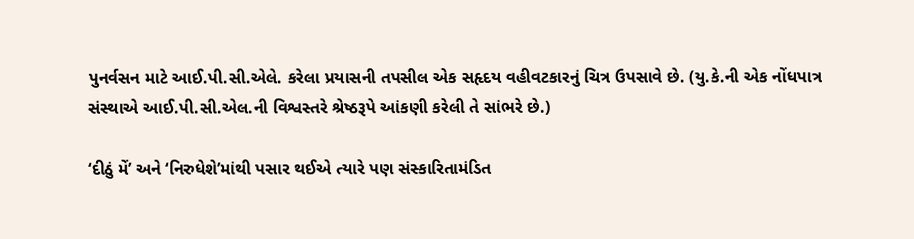પુનર્વસન માટે આઈ.પી.સી.એલે. કરેલા પ્રયાસની તપસીલ એક સહૃદય વહીવટકારનું ચિત્ર ઉપસાવે છે. (યુ.કે.ની એક નોંધપાત્ર સંસ્થાએ આઈ.પી.સી.એલ.ની વિશ્વસ્તરે શ્રેષ્ઠરૂપે આંકણી કરેલી તે સાંભરે છે.)

‘દીઠું મેં’ અને ‘નિરુધેશે’માંથી પસાર થઈએ ત્યારે પણ સંસ્કારિતામંડિત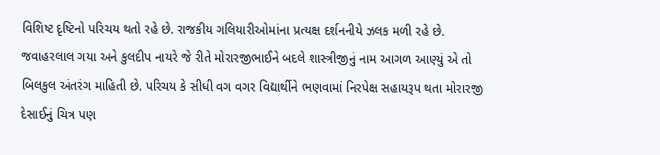વિશિષ્ટ દૃષ્ટિનો પરિચય થતો રહે છે. રાજકીય ગલિયારીઓમાંના પ્રત્યક્ષ દર્શનનીયે ઝલક મળી રહે છે. જવાહરલાલ ગયા અને કુલદીપ નાયરે જે રીતે મોરારજીભાઈને બદલે શાસ્ત્રીજીનું નામ આગળ આણ્યું એ તો બિલકુલ અંતરંગ માહિતી છે. પરિચય કે સીધી વગ વગર વિદ્યાર્થીને ભણવામાં નિરપેક્ષ સહાયરૂપ થતા મોરારજી દેસાઈનું ચિત્ર પણ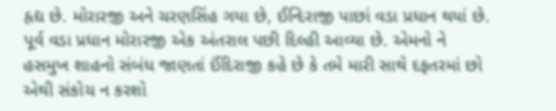હૃદ્ય છે. મોરારજી અને ચરણસિંહ ગયા છે, ઈન્દિરાજી પાછાં વડા પ્રધાન થયાં છે. પૂર્વ વડા પ્રધાન મોરારજી એક અંતરાલ પછી દિલ્હી આવ્યા છે. એમનો ને હસમુખ શાહનો સંબંધ જાણતાં ઈંદિરાજી કહે છે કે તમે મારી સાથે દફતરમાં છો એથી સંકોચ ન કરશો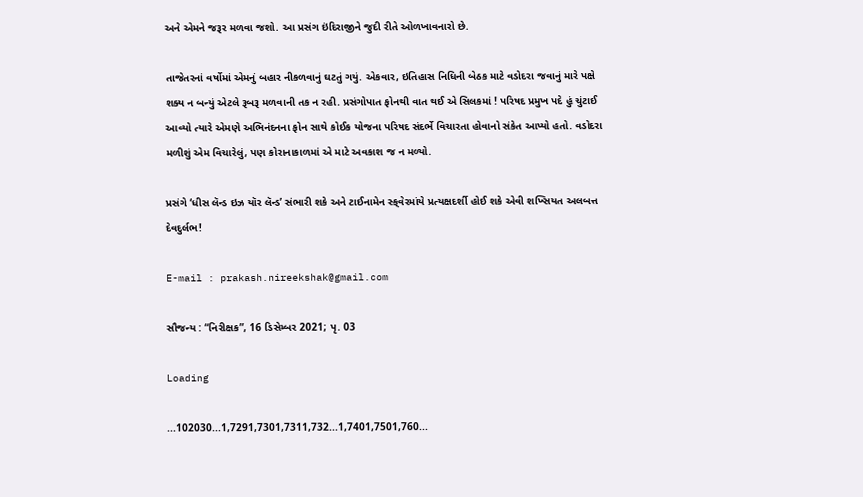અને એમને જરૂર મળવા જશો. આ પ્રસંગ ઇંદિરાજીને જુદી રીતે ઓળખાવનારો છે.

તાજેતરનાં વર્ષોમાં એમનું બહાર નીકળવાનું ઘટતું ગયું. એકવાર, ઇતિહાસ નિધિની બેઠક માટે વડોદરા જવાનું મારે પક્ષે શક્ય ન બન્યું એટલે રૂબરૂ મળવાની તક ન રહી. પ્રસંગોપાત ફોનથી વાત થઈ એ સિલકમાં ! પરિષદ પ્રમુખ પદે હું ચુંટાઈ આવ્યો ત્યારે એમણે અભિનંદનના ફોન સાથે કોઈક યોજના પરિષદ સંદર્ભે વિચારતા હોવાનો સંકેત આપ્યો હતો. વડોદરા મળીશું એમ વિચારેલું, પણ કોરાનાકાળમાં એ માટે અવકાશ જ ન મળ્યો.

પ્રસંગે ‘ધીસ લૅન્ડ ઇઝ યૉર લૅન્ડ’ સંભારી શકે અને ટાઈનામેન સ્ક્‌વેરમાંયે પ્રત્યક્ષદર્શી હોઈ શકે એવી શખ્સિયત અલબત્ત દેવદુર્લભ!

E-mail : prakash.nireekshak@gmail.com

સૌજન્ય : “નિરીક્ષક”, 16 ડિસેમ્બર 2021; પૃ. 03

Loading

...102030...1,7291,7301,7311,732...1,7401,7501,760...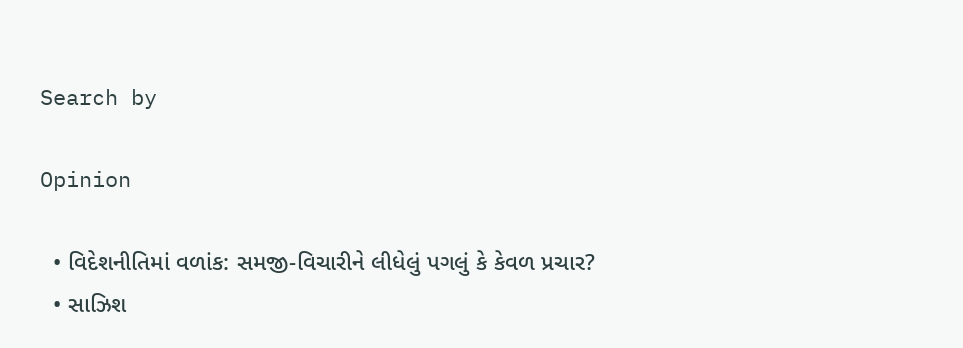Search by

Opinion

  • વિદેશનીતિમાં વળાંક: સમજી-વિચારીને લીધેલું પગલું કે કેવળ પ્રચાર?
  • સાઝિશ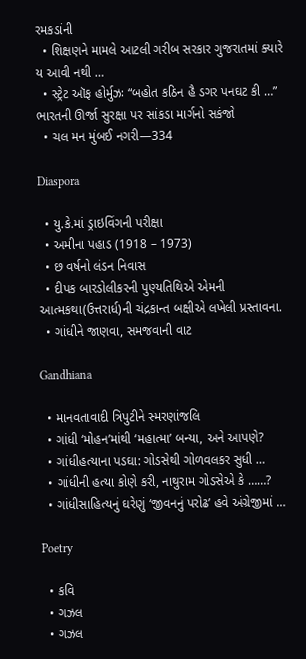રમકડાંની
  • શિક્ષણને મામલે આટલી ગરીબ સરકાર ગુજરાતમાં ક્યારે ય આવી નથી …
  • સ્ટ્રેટ ઑફ હોર્મુઝઃ “બહોત કઠિન હૈ ડગર પનઘટ કી …” ભારતની ઊર્જા સુરક્ષા પર સાંકડા માર્ગનો સકંજો
  • ચલ મન મુંબઈ નગરી—334

Diaspora

  • યુ.કે.માં ડ્રાઇવિંગની પરીક્ષા
  • અમીના પહાડ (1918 – 1973)
  • છ વર્ષનો લંડન નિવાસ
  • દીપક બારડોલીકરની પુણ્યતિથિએ એમની આત્મકથા(ઉત્તરાર્ધ)ની ચંદ્રકાન્ત બક્ષીએ લખેલી પ્રસ્તાવના.
  • ગાંધીને જાણવા, સમજવાની વાટ

Gandhiana

  • માનવતાવાદી ત્રિપુટીને સ્મરણાંજલિ
  • ગાંધી ‘મોહન’માંથી ‘મહાત્મા’ બન્યા, અને આપણે?
  • ગાંધીહત્યાના પડઘા: ગોડસેથી ગોળવલકર સુધી …
  • ગાંધીની હત્યા કોણે કરી, નાથુરામ ગોડસેએ કે ……?
  • ગાંધીસાહિત્યનું ઘરેણું ‘જીવનનું પરોઢ’ હવે અંગ્રેજીમાં …

Poetry

  • કવિ
  • ગઝલ
  • ગઝલ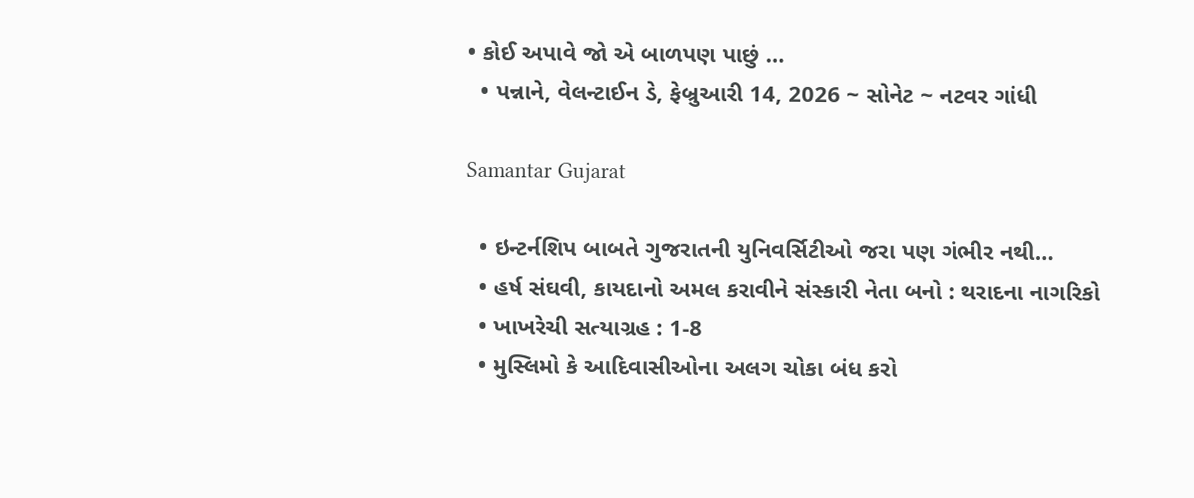• કોઈ અપાવે જો એ બાળપણ પાછું …
  • પન્નાને, વેલન્ટાઈન ડે, ફેબ્રુઆરી 14, 2026 ~ સોનેટ ~ નટવર ગાંધી

Samantar Gujarat

  • ઇન્ટર્નશિપ બાબતે ગુજરાતની યુનિવર્સિટીઓ જરા પણ ગંભીર નથી…
  • હર્ષ સંઘવી, કાયદાનો અમલ કરાવીને સંસ્કારી નેતા બનો : થરાદના નાગરિકો
  • ખાખરેચી સત્યાગ્રહ : 1-8
  • મુસ્લિમો કે આદિવાસીઓના અલગ ચોકા બંધ કરો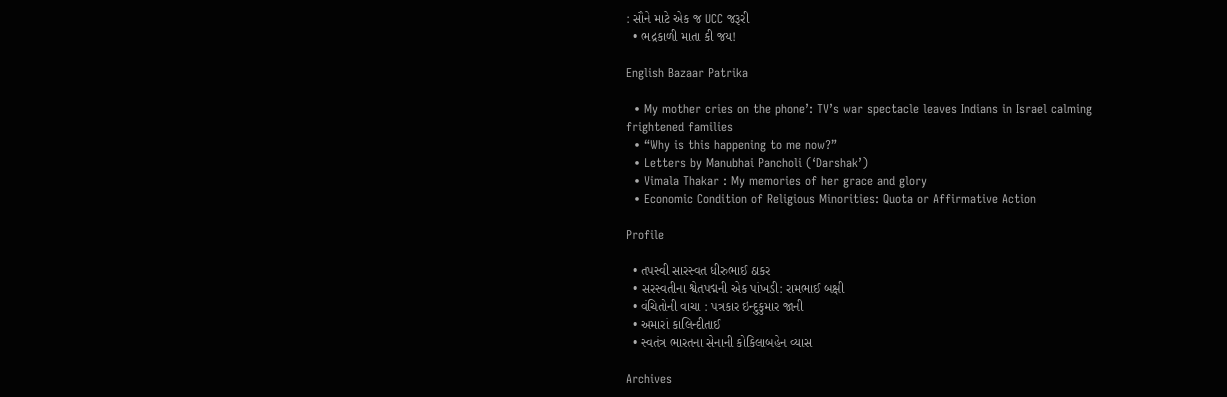: સૌને માટે એક જ UCC જરૂરી
  • ભદ્રકાળી માતા કી જય!

English Bazaar Patrika

  • My mother cries on the phone’: TV’s war spectacle leaves Indians in Israel calming frightened families
  • “Why is this happening to me now?”
  • Letters by Manubhai Pancholi (‘Darshak’)
  • Vimala Thakar : My memories of her grace and glory
  • Economic Condition of Religious Minorities: Quota or Affirmative Action

Profile

  • તપસ્વી સારસ્વત ધીરુભાઈ ઠાકર
  • સરસ્વતીના શ્વેતપદ્મની એક પાંખડી: રામભાઈ બક્ષી
  • વંચિતોની વાચા : પત્રકાર ઇન્દુકુમાર જાની
  • અમારાં કાલિન્દીતાઈ
  • સ્વતંત્ર ભારતના સેનાની કોકિલાબહેન વ્યાસ

Archives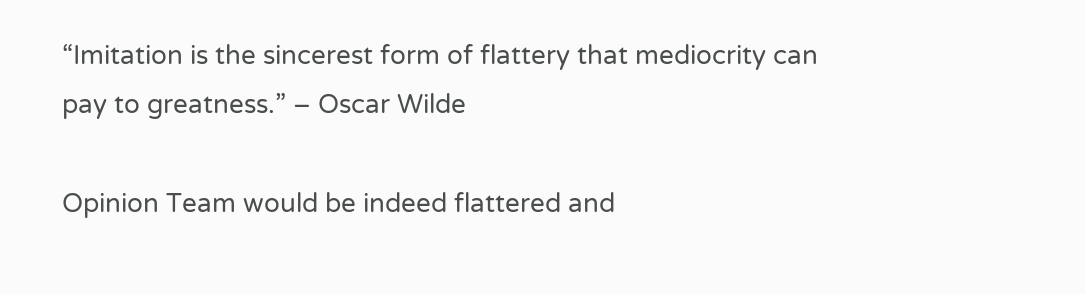“Imitation is the sincerest form of flattery that mediocrity can pay to greatness.” – Oscar Wilde

Opinion Team would be indeed flattered and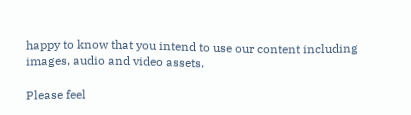happy to know that you intend to use our content including images, audio and video assets.

Please feel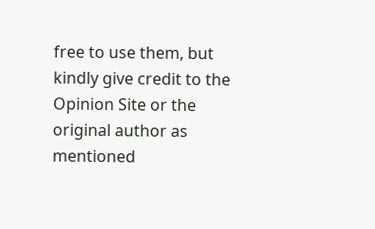free to use them, but kindly give credit to the Opinion Site or the original author as mentioned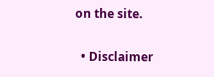on the site.

  • Disclaimer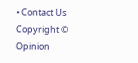• Contact Us
Copyright © Opinion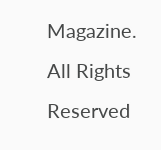Magazine. All Rights Reserved